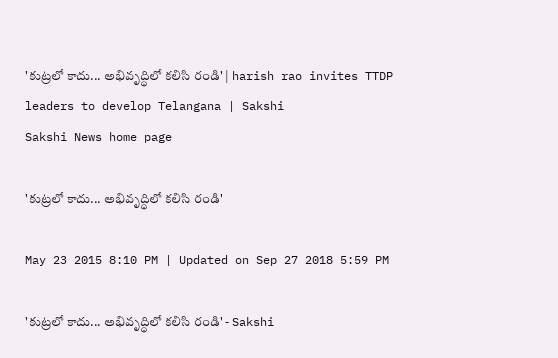'కుట్రలో కాదు... అభివృద్ధిలో కలిసి రండి' | harish rao invites TTDP leaders to develop Telangana | Sakshi
Sakshi News home page

'కుట్రలో కాదు... అభివృద్ధిలో కలిసి రండి'

May 23 2015 8:10 PM | Updated on Sep 27 2018 5:59 PM

'కుట్రలో కాదు... అభివృద్ధిలో కలిసి రండి' - Sakshi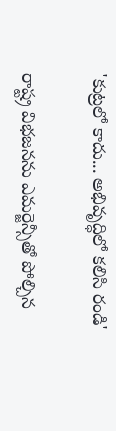'కుట్రలో కాదు... అభివృద్ధిలో కలిసి రండి'

రాష్ట్ర విభజనను ఎమర్జెన్సీతో పోల్చిన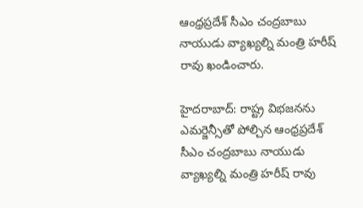ఆంధ్రప్రదేశ్ సీఎం చంద్రబాబు నాయుడు వ్యాఖ్యల్ని మంత్రి హరీష్ రావు ఖండించారు.

హైదరాబాద్: రాష్ట్ర విభజనను ఎమర్జెన్సీతో పోల్చిన ఆంధ్రప్రదేశ్ సీఎం చంద్రబాబు నాయుడు వ్యాఖ్యల్ని మంత్రి హరీష్ రావు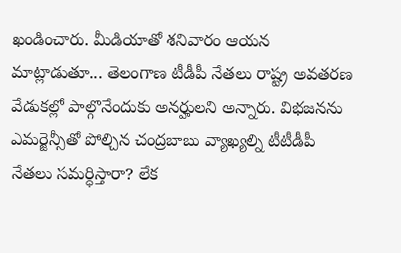ఖండించారు. మీడియాతో శనివారం ఆయన మాట్లాడుతూ... తెలంగాణ టీడీపీ నేతలు రాష్ట్ర అవతరణ వేడుకల్లో పాల్గొనేందుకు అనర్హులని అన్నారు. విభజనను ఎమర్జెన్సీతో పోల్చిన చంద్రబాబు వ్యాఖ్యల్ని టీటీడీపీ నేతలు సమర్ధిస్తారా? లేక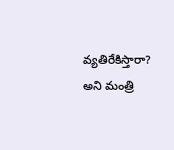వ్యతిరేకిస్తారా? అని మంత్రి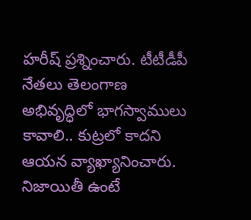హరీష్ ప్రశ్నించారు. టీటీడీపీ నేతలు తెలంగాణ అభివృద్ధిలో భాగస్వాములు కావాలి.. కుట్రలో కాదని ఆయన వ్యాఖ్యానించారు. నిజాయితీ ఉంటే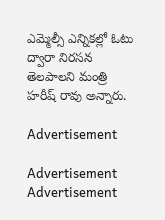ఎమ్మెల్సీ ఎన్నికల్లో ఓటు ద్వారా నిరసన తెలపాలని మంత్రి హరీష్ రావు అన్నారు.

Advertisement

Advertisement
Advertisement